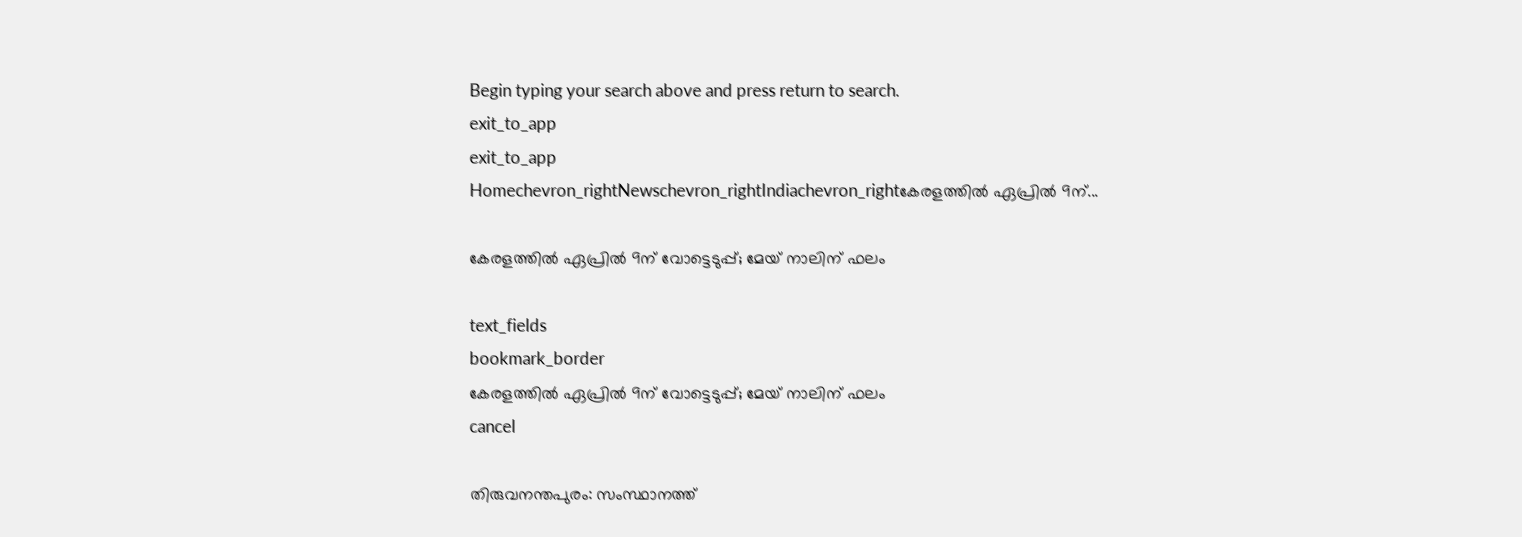Begin typing your search above and press return to search.
exit_to_app
exit_to_app
Homechevron_rightNewschevron_rightIndiachevron_rightകേരളത്തിൽ ഏപ്രിൽ 9ന്...

കേരളത്തിൽ ഏപ്രിൽ 9ന് വോട്ടെടുപ്പ്; മേയ് നാലിന് ഫലം

text_fields
bookmark_border
കേരളത്തിൽ ഏപ്രിൽ 9ന് വോട്ടെടുപ്പ്; മേയ് നാലിന് ഫലം
cancel

തിരുവനന്തപുരം: സംസ്ഥാനത്ത്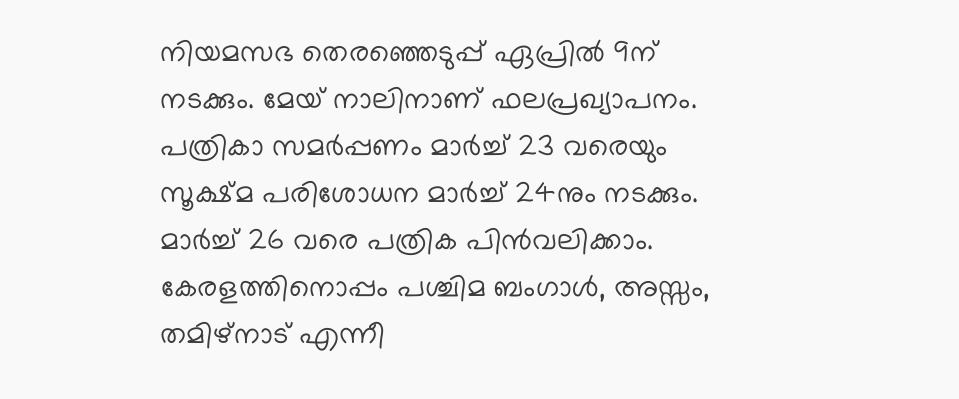നിയമസഭ തെരഞ്ഞെടുപ്പ് ഏപ്രിൽ 9ന് നടക്കും. മേയ് നാലിനാണ് ഫലപ്രഖ്യാപനം. പത്രികാ സമർപ്പണം മാർച്ച് 23 വരെയും സൂക്ഷ്മ പരിശോധന മാർച്ച് 24നും നടക്കും. മാർച്ച് 26 വരെ പത്രിക പിൻവലിക്കാം. കേരളത്തിനൊപ്പം പശ്ചിമ ബംഗാൾ, അസ്സം, തമിഴ്‌നാട് എന്നീ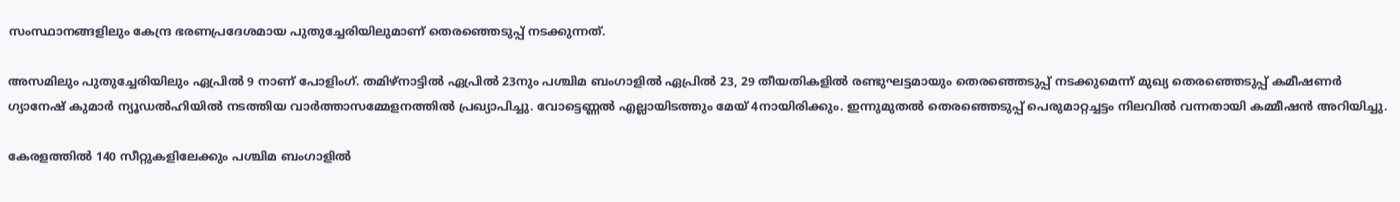സംസ്ഥാനങ്ങളിലും കേന്ദ്ര ഭരണപ്രദേശമായ പുതുച്ചേരിയിലുമാണ് തെരഞ്ഞെടുപ്പ് നടക്കുന്നത്.

അസമിലും പുതുച്ചേരിയിലും ഏപ്രിൽ 9 നാണ് പോളിംഗ്. തമിഴ്നാട്ടിൽ ഏപ്രിൽ 23നും പശ്ചിമ ബംഗാളിൽ ഏപ്രിൽ 23, 29 തീയതികളിൽ രണ്ടുഘട്ടമായും തെരഞ്ഞെടുപ്പ് നടക്കുമെന്ന് മുഖ്യ തെരഞ്ഞെടുപ്പ് കമീഷണർ ഗ്യാനേഷ് കുമാർ ന്യൂഡൽഹിയിൽ നടത്തിയ വാർത്താസമ്മേളനത്തിൽ പ്രഖ്യാപിച്ചു. വോട്ടെണ്ണൽ എല്ലായിടത്തും മേയ് 4നായിരിക്കും. ഇന്നുമുതൽ തെരഞ്ഞെടുപ്പ് പെരുമാറ്റച്ചട്ടം നിലവിൽ വന്നതായി കമ്മീഷൻ അറിയിച്ചു.

കേരളത്തിൽ 140 സീറ്റുകളിലേക്കും പശ്ചിമ ബംഗാളിൽ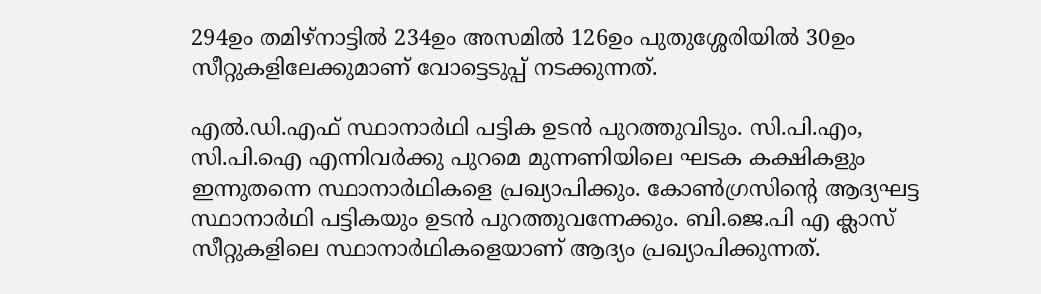294ഉം തമിഴ്നാട്ടിൽ 234ഉം അസമിൽ 126ഉം പുതുശ്ശേരിയിൽ 30ഉം സീറ്റുകളിലേക്കുമാണ് വോട്ടെടുപ്പ് നടക്കുന്നത്.

എൽ.ഡി.എഫ് സ്ഥാനാര്‍ഥി പട്ടിക ഉടൻ പുറത്തുവിടും. സി.പി.എം, സി.പി.ഐ എന്നിവർക്കു പുറമെ മുന്നണിയിലെ ഘടക കക്ഷികളും ഇന്നുതന്നെ സ്ഥാനാർഥികളെ പ്രഖ്യാപിക്കും. കോണ്‍ഗ്രസിന്‍റെ ആദ്യഘട്ട സ്ഥാനാര്‍ഥി പട്ടികയും ഉടൻ പുറത്തുവന്നേക്കും. ബി.ജെ.പി എ ക്ലാസ് സീറ്റുകളിലെ സ്ഥാനാര്‍ഥികളെയാണ് ആദ്യം പ്രഖ്യാപിക്കുന്നത്.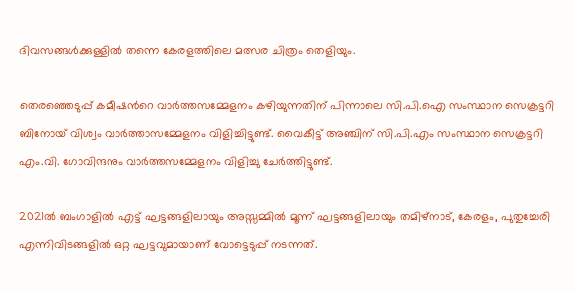ദിവസങ്ങൾക്കുള്ളിൽ തന്നെ കേരളത്തിലെ മത്സര ചിത്രം തെളിയും.

തെരഞ്ഞെടുപ്പ് കമീഷന്‍റെ വാര്‍ത്തസമ്മേളനം കഴിയുന്നതിന് പിന്നാലെ സി.പി.ഐ സംസ്ഥാന സെക്രട്ടറി ബിനോയ് വിശ്വം വാര്‍ത്താസമ്മേളനം വിളിച്ചിട്ടുണ്ട്. വൈകീട്ട് അഞ്ചിന് സി.പി.എം സംസ്ഥാന സെക്രട്ടറി എം.വി. ഗോവിന്ദനും വാർത്തസമ്മേളനം വിളിച്ചു ചേർത്തിട്ടുണ്ട്.

2021ൽ ബംഗാളിൽ എട്ട് ഘട്ടങ്ങളിലായും അസ്സമ്മിൽ മൂന്ന് ഘട്ടങ്ങളിലായും തമിഴ്‌നാട്, കേരളം, പുതുച്ചേരി എന്നിവിടങ്ങളിൽ ഒറ്റ ഘട്ടവുമായാണ് വോട്ടെടുപ്പ് നടന്നത്.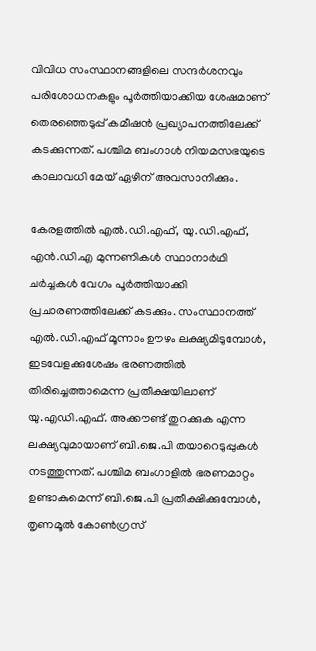വിവിധ സംസ്ഥാനങ്ങളിലെ സന്ദർശനവും പരിശോധനകളും പൂർത്തിയാക്കിയ ശേഷമാണ് തെരഞ്ഞെടുപ്പ് കമീഷൻ പ്രഖ്യാപനത്തിലേക്ക് കടക്കുന്നത്. പശ്ചിമ ബംഗാൾ നിയമസഭയുടെ കാലാവധി മേയ് ഏഴിന് അവസാനിക്കും.

കേരളത്തിൽ എൽ.ഡി.എഫ്, യു.ഡി.എഫ്, എൻ.ഡി.എ മുന്നണികൾ സ്ഥാനാർഥി ചർച്ചകൾ വേഗം പൂർത്തിയാക്കി പ്രചാരണത്തിലേക്ക് കടക്കും. സംസ്ഥാനത്ത് എൽ.ഡി.എഫ് മൂന്നാം ഊഴം ലക്ഷ്യമിടുമ്പോൾ, ഇടവേളക്കുശേഷം ഭരണത്തിൽ തിരിച്ചെത്താമെന്ന പ്രതീക്ഷയിലാണ് യു.എഡി.എഫ്. അക്കൗണ്ട് തുറക്കുക എന്ന ലക്ഷ്യവുമായാണ് ബി.ജെ.പി തയാറെടുപ്പുകൾ നടത്തുന്നത്. പശ്ചിമ ബംഗാളിൽ ഭരണമാറ്റം ഉണ്ടാകുമെന്ന് ബി.ജെ.പി പ്രതീക്ഷിക്കുമ്പോൾ, തൃണമൂൽ കോൺഗ്രസ്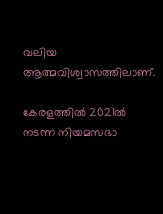വലിയ ആത്മവിശ്വാസത്തിലാണ്.

കേരളത്തിൽ 2021ൽ നടന്ന നിയമസഭാ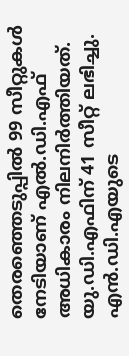തെരഞ്ഞെടുപ്പിൽ 99 സീറ്റുകൾ നേടിയാണ് എൽ.ഡി.എഫ് അധികാരം നിലനിർത്തിയത്. യു.ഡി.എഫിന് 41 സീറ്റ് ലഭിച്ചു. എൻ.ഡി.എയുടെ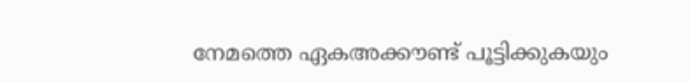നേമത്തെ ഏകഅക്കൗണ്ട് പൂട്ടിക്കുകയും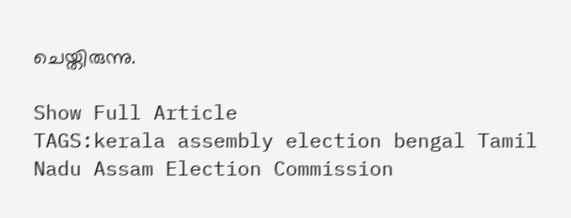ചെയ്തിരുന്നു.

Show Full Article
TAGS:kerala assembly election bengal Tamil Nadu Assam Election Commission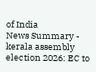of India
News Summary - kerala assembly election 2026: EC to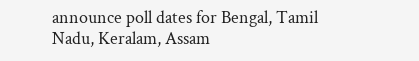announce poll dates for Bengal, Tamil Nadu, Keralam, Assam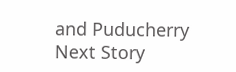and Puducherry
Next Story